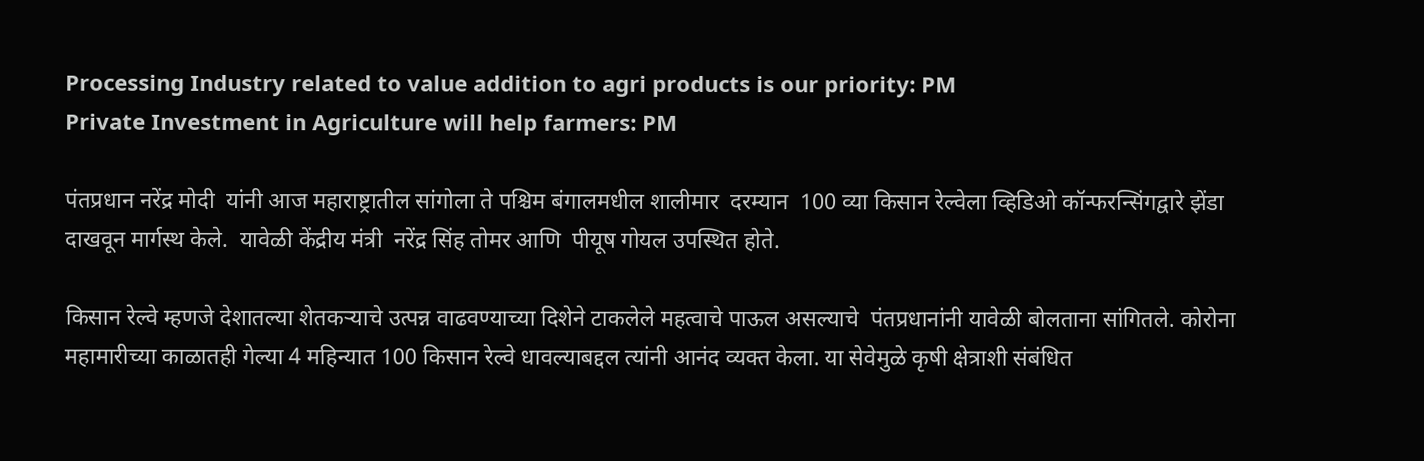Processing Industry related to value addition to agri products is our priority: PM
Private Investment in Agriculture will help farmers: PM

पंतप्रधान नरेंद्र मोदी  यांनी आज महाराष्ट्रातील सांगोला ते पश्चिम बंगालमधील शालीमार  दरम्यान  100 व्या किसान रेल्वेला व्हिडिओ कॉन्फरन्सिंगद्वारे झेंडा दाखवून मार्गस्थ केले.  यावेळी केंद्रीय मंत्री  नरेंद्र सिंह तोमर आणि  पीयूष गोयल उपस्थित होते.

किसान रेल्वे म्हणजे देशातल्या शेतकऱ्याचे उत्पन्न वाढवण्याच्या दिशेने टाकलेले महत्वाचे पाऊल असल्याचे  पंतप्रधानांनी यावेळी बोलताना सांगितले. कोरोना महामारीच्या काळातही गेल्या 4 महिन्यात 100 किसान रेल्वे धावल्याबद्दल त्यांनी आनंद व्यक्त केला. या सेवेमुळे कृषी क्षेत्राशी संबंधित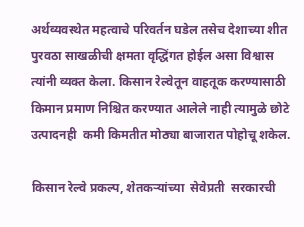अर्थव्यवस्थेत महत्वाचे परिवर्तन घडेल तसेच देशाच्या शीत पुरवठा साखळीची क्षमता वृद्धिंगत होईल असा विश्वास त्यांनी व्यक्त केला. किसान रेल्वेतून वाहतूक करण्यासाठी किमान प्रमाण निश्चित करण्यात आलेले नाही त्यामुळे छोटे उत्पादनही  कमी किमतीत मोठ्या बाजारात पोहोचू शकेल.

किसान रेल्वे प्रकल्प, शेतकऱ्यांच्या  सेवेप्रती  सरकारची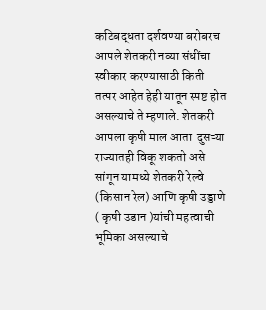कटिबद्धता दर्शवण्या बरोबरच आपले शेतकरी नव्या संधींचा स्वीकार करण्यासाठी किती तत्पर आहेत हेही यातून स्पष्ट होत असल्याचे ते म्हणाले. शेतकरी आपला कृषी माल आता  दुसऱ्या  राज्यातही विकू शकतो असे सांगून यामध्ये शेतकरी रेल्वे (किसान रेल) आणि कृषी उड्डाणे ( कृषी उडान )यांची महत्वाची भूमिका असल्याचे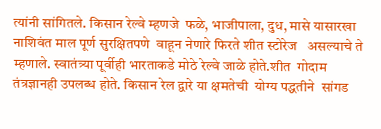त्यांनी सांगितले. किसान रेल्वे म्हणजे  फळे, भाजीपाला, दुध, मासे यासारखा   नाशिवंत माल पूर्ण सुरक्षितपणे  वाहून नेणारे फिरते शीत स्टोरेज   असल्याचे ते म्हणाले. स्वातंत्र्या पूर्वीही भारताकडे मोठे रेल्वे जाळे होते.शीत  गोदाम तंत्रज्ञानही उपलब्ध होते. किसान रेल द्वारे या क्षमतेची  योग्य पद्धतीने  सांगड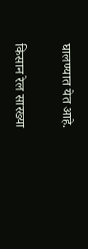घालण्यात येत आहे.

किसान रेल सारख्या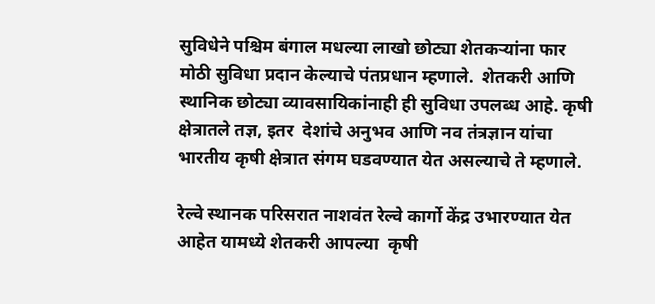सुविधेने पश्चिम बंगाल मधल्या लाखो छोट्या शेतकऱ्यांना फार मोठी सुविधा प्रदान केल्याचे पंतप्रधान म्हणाले.  शेतकरी आणि स्थानिक छोट्या व्यावसायिकांनाही ही सुविधा उपलब्ध आहे. कृषी क्षेत्रातले तज्ञ, इतर  देशांचे अनुभव आणि नव तंत्रज्ञान यांचा भारतीय कृषी क्षेत्रात संगम घडवण्यात येत असल्याचे ते म्हणाले.

रेल्वे स्थानक परिसरात नाशवंत रेल्वे कार्गो केंद्र उभारण्यात येत आहेत यामध्ये शेतकरी आपल्या  कृषी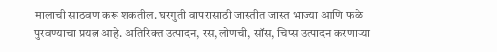मालाची साठवण करू शकतील. घरगुती वापरासाठी जास्तीत जास्त भाज्या आणि फळे पुरवण्याचा प्रयत्न आहे. अतिरिक्त उत्पादन, रस,लोणची, सॉस, चिप्स उत्पादन करणाऱ्या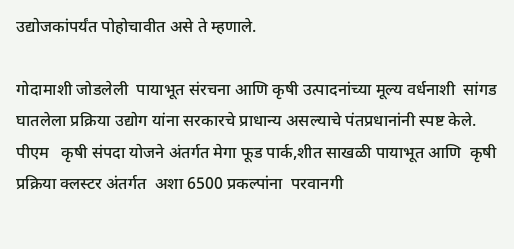उद्योजकांपर्यंत पोहोचावीत असे ते म्हणाले.

गोदामाशी जोडलेली  पायाभूत संरचना आणि कृषी उत्पादनांच्या मूल्य वर्धनाशी  सांगड घातलेला प्रक्रिया उद्योग यांना सरकारचे प्राधान्य असल्याचे पंतप्रधानांनी स्पष्ट केले. पीएम   कृषी संपदा योजने अंतर्गत मेगा फूड पार्क,शीत साखळी पायाभूत आणि  कृषी प्रक्रिया क्लस्टर अंतर्गत  अशा 6500 प्रकल्पांना  परवानगी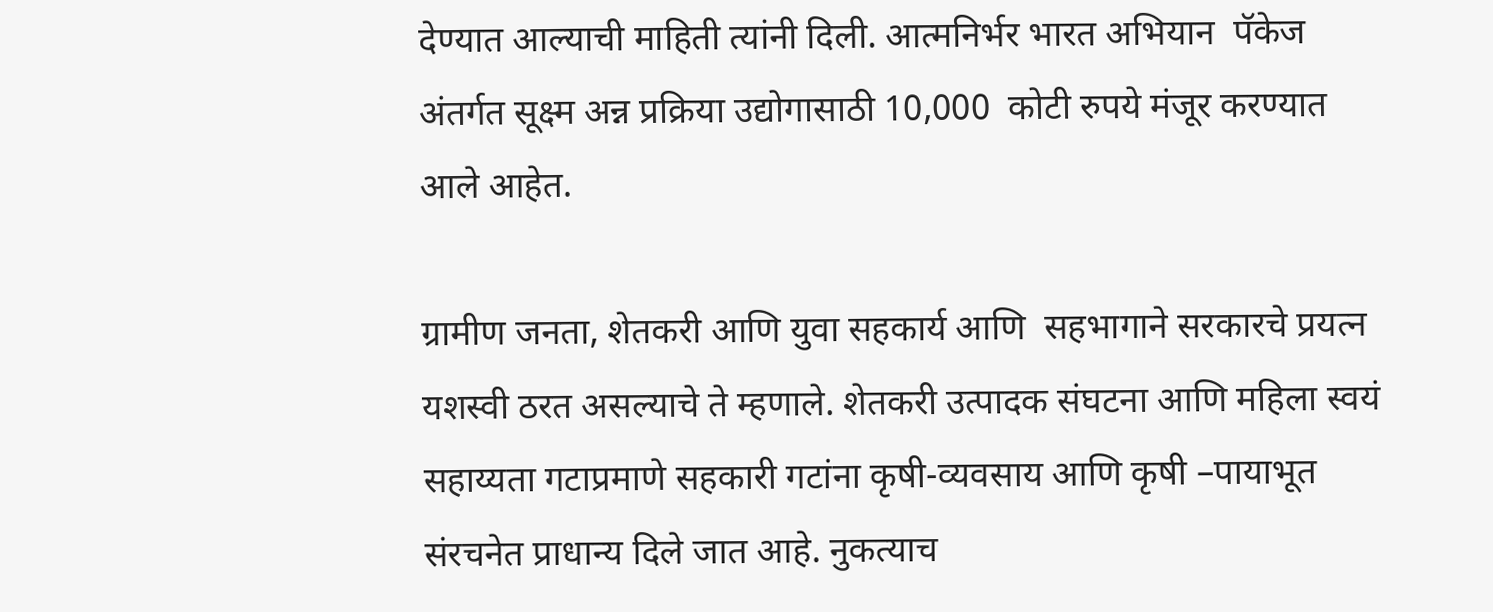देण्यात आल्याची माहिती त्यांनी दिली. आत्मनिर्भर भारत अभियान  पॅकेज अंतर्गत सूक्ष्म अन्न प्रक्रिया उद्योगासाठी 10,000  कोटी रुपये मंजूर करण्यात आले आहेत.

ग्रामीण जनता, शेतकरी आणि युवा सहकार्य आणि  सहभागाने सरकारचे प्रयत्न  यशस्वी ठरत असल्याचे ते म्हणाले. शेतकरी उत्पादक संघटना आणि महिला स्वयं सहाय्यता गटाप्रमाणे सहकारी गटांना कृषी-व्यवसाय आणि कृषी –पायाभूत संरचनेत प्राधान्य दिले जात आहे. नुकत्याच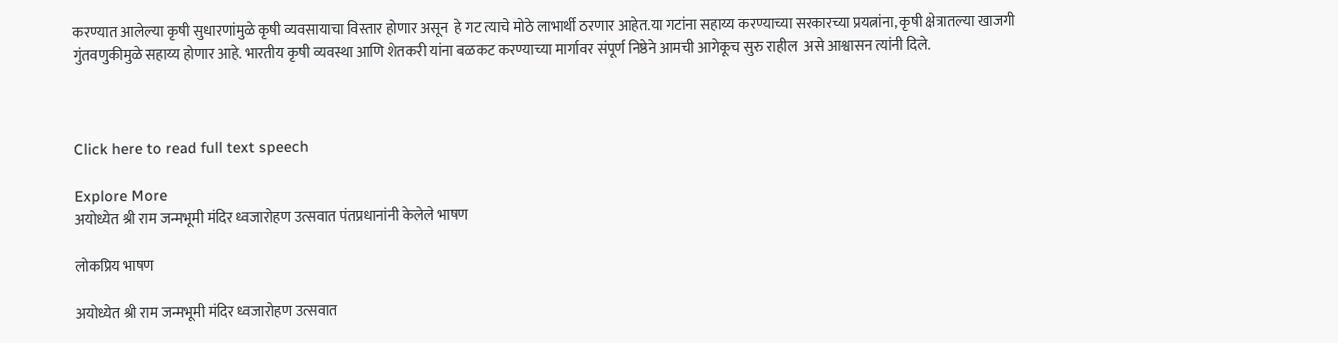करण्यात आलेल्या कृषी सुधारणांमुळे कृषी व्यवसायाचा विस्तार होणार असून  हे गट त्याचे मोठे लाभार्थी ठरणार आहेत.या गटांना सहाय्य करण्याच्या सरकारच्या प्रयत्नांना, कृषी क्षेत्रातल्या खाजगी गुंतवणुकीमुळे सहाय्य होणार आहे. भारतीय कृषी व्यवस्था आणि शेतकरी यांना बळकट करण्याच्या मार्गावर संपूर्ण निष्ठेने आमची आगेकूच सुरु राहील  असे आश्वासन त्यांनी दिले.



Click here to read full text speech

Explore More
अयोध्येत श्री राम जन्मभूमी मंदिर ध्वजारोहण उत्सवात पंतप्रधानांनी केलेले भाषण

लोकप्रिय भाषण

अयोध्येत श्री राम जन्मभूमी मंदिर ध्वजारोहण उत्सवात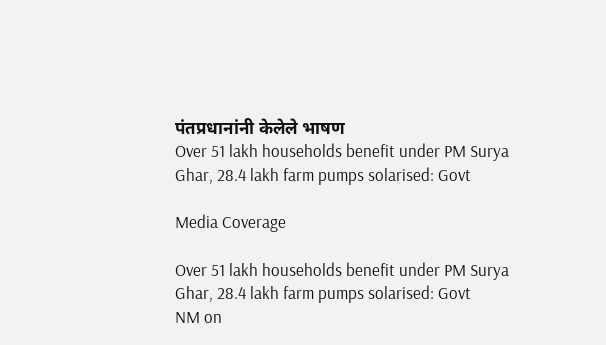पंतप्रधानांनी केलेले भाषण
Over 51 lakh households benefit under PM Surya Ghar, 28.4 lakh farm pumps solarised: Govt

Media Coverage

Over 51 lakh households benefit under PM Surya Ghar, 28.4 lakh farm pumps solarised: Govt
NM on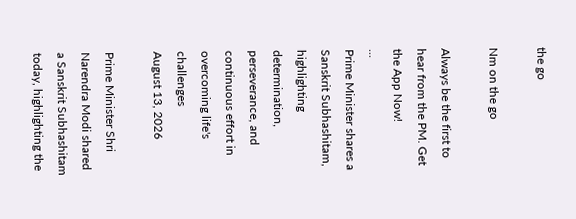the go

Nm on the go

Always be the first to hear from the PM. Get the App Now!
...
Prime Minister shares a Sanskrit Subhashitam, highlighting determination, perseverance, and continuous effort in overcoming life's challenges
August 13, 2026

Prime Minister Shri Narendra Modi shared a Sanskrit Subhashitam today, highlighting the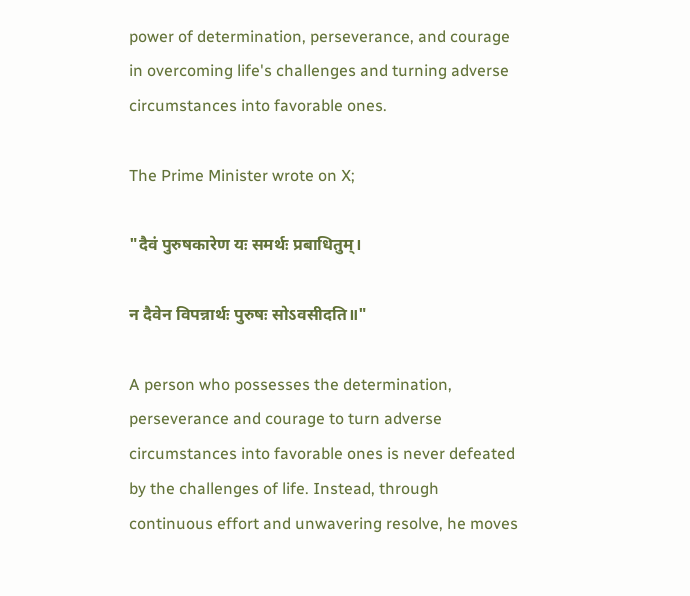power of determination, perseverance, and courage in overcoming life's challenges and turning adverse circumstances into favorable ones.

The Prime Minister wrote on X;

"दैवं पुरुषकारेण यः समर्थः प्रबाधितुम्।

न दैवेन विपन्नार्थः पुरुषः सोऽवसीदति॥"

A person who possesses the determination, perseverance and courage to turn adverse circumstances into favorable ones is never defeated by the challenges of life. Instead, through continuous effort and unwavering resolve, he moves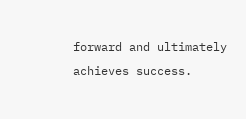forward and ultimately achieves success.